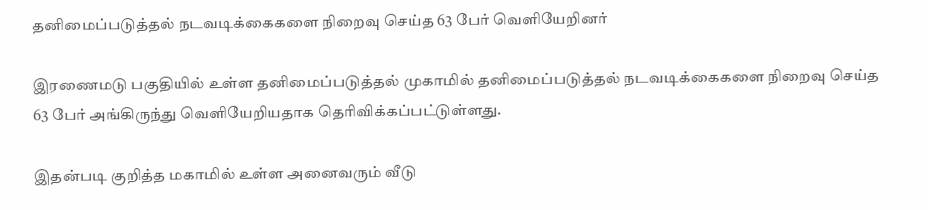தனிமைப்படுத்தல் நடவடிக்கைகளை நிறைவு செய்த 63 பேர் வெளியேறினர்

இரணைமடு பகுதியில் உள்ள தனிமைப்படுத்தல் முகாமில் தனிமைப்படுத்தல் நடவடிக்கைகளை நிறைவு செய்த 63 பேர் அங்கிருந்து வெளியேறியதாக தெரிவிக்கப்பட்டுள்ளது.

இதன்படி குறித்த மகாமில் உள்ள அனைவரும் வீடு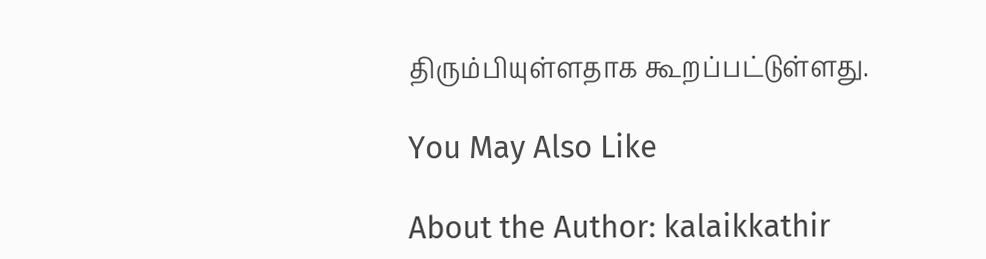திரும்பியுள்ளதாக கூறப்பட்டுள்ளது.

You May Also Like

About the Author: kalaikkathir